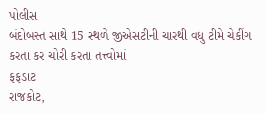પોલીસ
બંદોબસ્ત સાથે 15 સ્થળે જીએસટીની ચારથી વધુ ટીમે ચેકીંગ કરતા કર ચોરી કરતા તત્ત્વોમાં
ફફડાટ
રાજકોટ,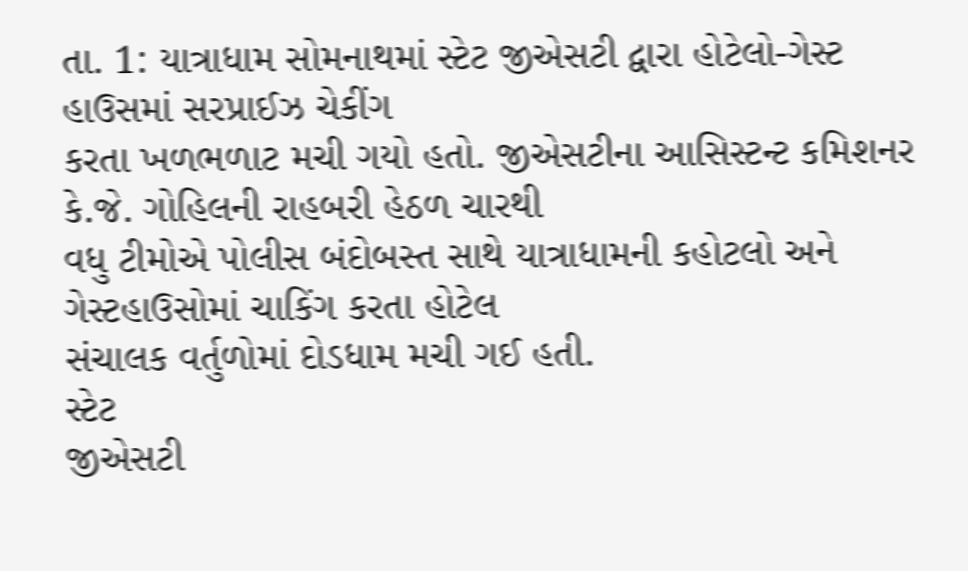તા. 1: યાત્રાધામ સોમનાથમાં સ્ટેટ જીએસટી દ્વારા હોટેલો-ગેસ્ટ હાઉસમાં સરપ્રાઈઝ ચેકીંગ
કરતા ખળભળાટ મચી ગયો હતો. જીએસટીના આસિસ્ટન્ટ કમિશનર કે.જે. ગોહિલની રાહબરી હેઠળ ચારથી
વધુ ટીમોએ પોલીસ બંદોબસ્ત સાથે યાત્રાધામની કહોટલો અને ગેસ્ટહાઉસોમાં ચાકિંગ કરતા હોટેલ
સંચાલક વર્તુળોમાં દોડધામ મચી ગઈ હતી.
સ્ટેટ
જીએસટી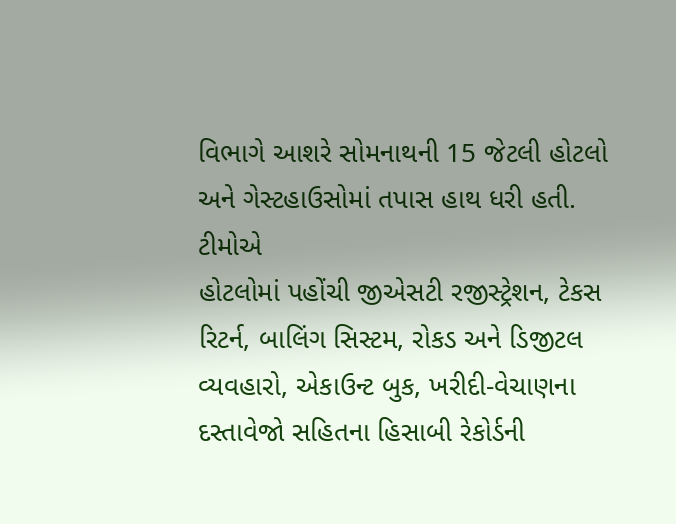વિભાગે આશરે સોમનાથની 15 જેટલી હોટલો અને ગેસ્ટહાઉસોમાં તપાસ હાથ ધરી હતી. ટીમોએ
હોટલોમાં પહોંચી જીએસટી રજીસ્ટ્રેશન, ટેકસ રિટર્ન, બાલિંગ સિસ્ટમ, રોકડ અને ડિજીટલ
વ્યવહારો, એકાઉન્ટ બુક, ખરીદી-વેચાણના દસ્તાવેજો સહિતના હિસાબી રેકોર્ડની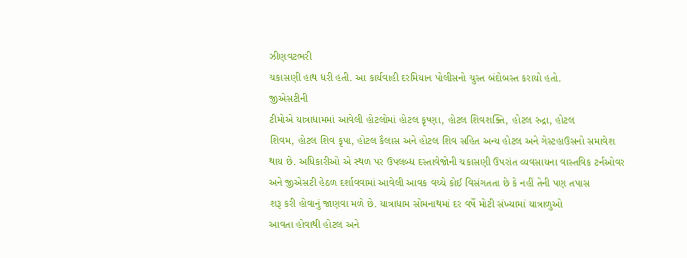ઝીણવટભરી
ચકાસણી હાથ ધરી હતી. આ કાર્યવાહી દરમિયાન પોલીસનો ચુસ્ત બંદોબસ્ત કરાયો હતો.
જીએસટીની
ટીમોએ યાત્રાધામમાં આવેલી હોટલોમાં હોટલ કૃષ્ણા, હોટલ શિવશક્તિ, હોટલ રુદ્રા, હોટલ
શિવમ, હોટલ શિવ કૃપા, હોટલ કૈલાસ અને હોટલ શિવ સહિત અન્ય હોટલ અને ગેસ્ટહાઉસનો સમાવેશ
થાય છે. અધિકારીઓ એ સ્થળ પર ઉપલબ્ધ દસ્તાવેજોની ચકાસણી ઉપરાંત વ્યવસાયના વાસ્તવિક ટર્નઓવર
અને જીએસટી હેઠળ દર્શાવવામાં આવેલી આવક વચ્ચે કોઈ વિસંગતતા છે કે નહીં તેની પણ તપાસ
શરૂ કરી હોવાનું જાણવા મળે છે. યાત્રાધામ સોમનાથમાં દર વર્ષે મોટી સંખ્યામાં યાત્રાળુઓ
આવતા હોવાથી હોટલ અને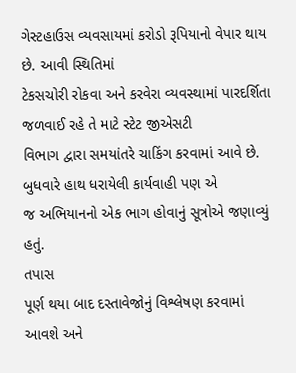ગેસ્ટહાઉસ વ્યવસાયમાં કરોડો રૂપિયાનો વેપાર થાય છે. આવી સ્થિતિમાં
ટેકસચોરી રોકવા અને કરવેરા વ્યવસ્થામાં પારદર્શિતા જળવાઈ રહે તે માટે સ્ટેટ જીએસટી
વિભાગ દ્વારા સમયાંતરે ચાકિંગ કરવામાં આવે છે. બુધવારે હાથ ધરાયેલી કાર્યવાહી પણ એ
જ અભિયાનનો એક ભાગ હોવાનું સૂત્રોએ જણાવ્યું હતું.
તપાસ
પૂર્ણ થયા બાદ દસ્તાવેજોનું વિશ્લેષણ કરવામાં આવશે અને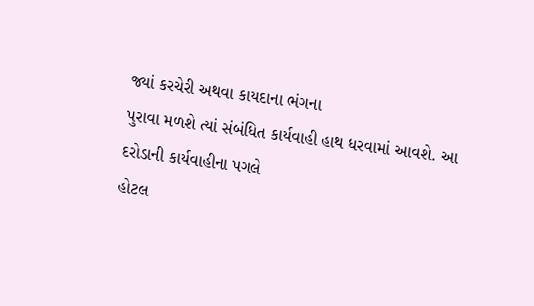જ્યાં કરચેરી અથવા કાયદાના ભંગના
પુરાવા મળશે ત્યાં સંબંધિત કાર્યવાહી હાથ ધરવામાં આવશે. આ દરોડાની કાર્યવાહીના પગલે
હોટલ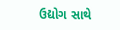ઉદ્યોગ સાથે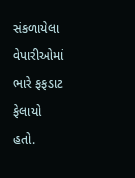સંકળાયેલા વેપારીઓમાં ભારે ફફડાટ ફેલાયો હતો.